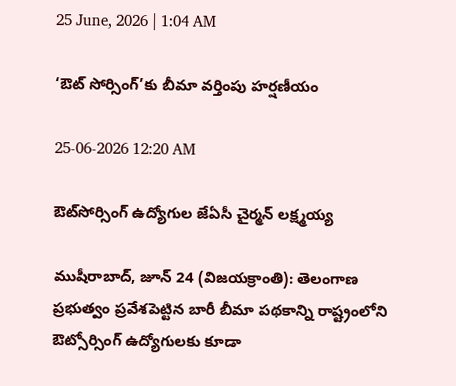25 June, 2026 | 1:04 AM

‘ఔట్ సోర్సింగ్’కు బీమా వర్తింపు హర్షణీయం

25-06-2026 12:20 AM

ఔట్‌సోర్సింగ్ ఉద్యోగుల జేఏసీ చైర్మన్ లక్ష్మయ్య

ముషీరాబాద్, జూన్ 24 (విజయక్రాంతి): తెలంగాణ ప్రభుత్వం ప్రవేశపెట్టిన బారీ బీమా పథకాన్ని రాష్ట్రంలోని ఔట్సోర్సింగ్ ఉద్యోగులకు కూడా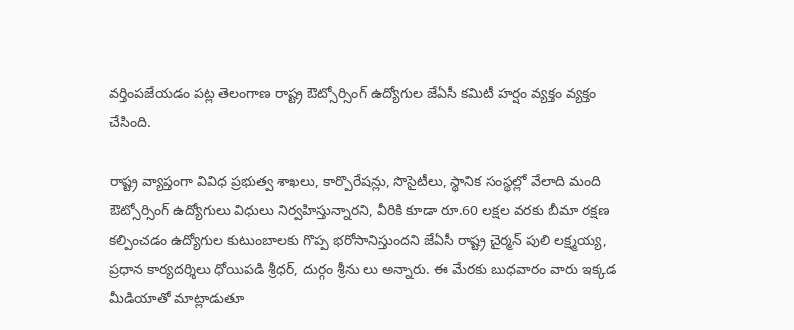వర్తింపజేయడం పట్ల తెలంగాణ రాష్ట్ర ఔట్సోర్సింగ్ ఉద్యోగుల జేఏసీ కమిటీ హర్షం వ్యక్తం వ్యక్తం చేసింది.

రాష్ట్ర వ్యాప్తంగా వివిధ ప్రభుత్వ శాఖలు, కార్పొరేషన్లు, సొసైటీలు, స్థానిక సంస్థల్లో వేలాది మంది ఔట్సోర్సింగ్ ఉద్యోగులు విధులు నిర్వహిస్తున్నారని, వీరికి కూడా రూ.60 లక్షల వరకు బీమా రక్షణ కల్పించడం ఉద్యోగుల కుటుంబాలకు గొప్ప భరోసానిస్తుందని జేఏసీ రాష్ట్ర చైర్మన్ పులి లక్ష్మయ్య, ప్రధాన కార్యదర్శిలు ధోయిపడి శ్రీధర్, దుర్గం శ్రీను లు అన్నారు. ఈ మేరకు బుధవారం వారు ఇక్కడ మీడియాతో మాట్లాడుతూ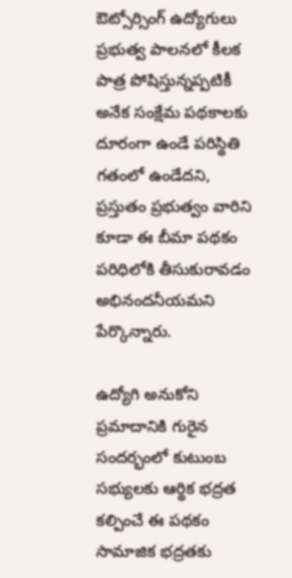ఔట్సోర్సింగ్ ఉద్యోగులు ప్రభుత్వ పాలనలో కీలక పాత్ర పోషిస్తున్నప్పటికీ అనేక సంక్షేమ పథకాలకు దూరంగా ఉండే పరిస్థితి గతంలో ఉండేదని, ప్రస్తుతం ప్రభుత్వం వారిని కూడా ఈ బీమా పథకం పరిధిలోకి తీసుకురావడం అభినందనీయమని పేర్కొన్నారు.

ఉద్యోగి అనుకోని ప్రమాదానికి గురైన సందర్భంలో కుటుంబ సభ్యులకు ఆర్థిక భద్రత కల్పించే ఈ పథకం సామాజిక భద్రతకు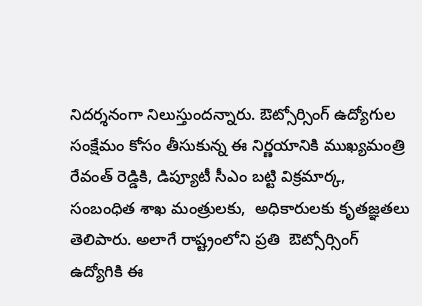నిదర్శనంగా నిలుస్తుందన్నారు. ఔట్సోర్సింగ్ ఉద్యోగుల సంక్షేమం కోసం తీసుకున్న ఈ నిర్ణయానికి ముఖ్యమంత్రి రేవంత్ రెడ్డికి, డిప్యూటీ సీఎం బట్టి విక్రమార్క, సంబంధిత శాఖ మంత్రులకు,  అధికారులకు కృతజ్ఞతలు తెలిపారు. అలాగే రాష్ట్రంలోని ప్రతి  ఔట్సోర్సింగ్ ఉద్యోగికి ఈ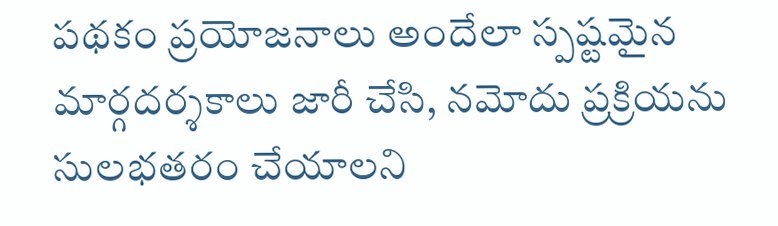పథకం ప్రయోజనాలు అందేలా స్పష్టమైన మార్గదర్శకాలు జారీ చేసి, నమోదు ప్రక్రియను సులభతరం చేయాలని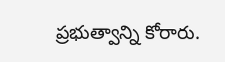ప్రభుత్వాన్ని కోరారు.